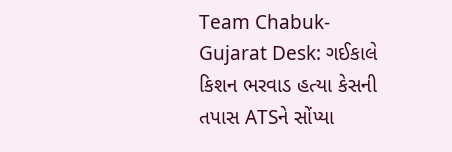Team Chabuk-Gujarat Desk: ગઈકાલે કિશન ભરવાડ હત્યા કેસની તપાસ ATSને સોંપ્યા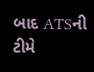બાદ ATSની ટીમે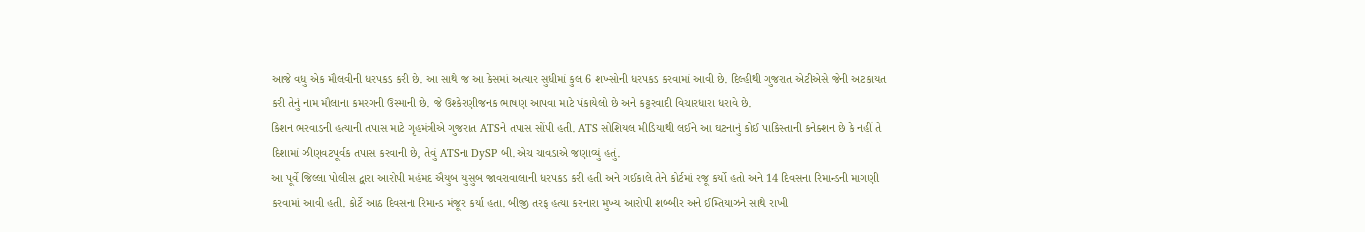આજે વધુ એક મૌલવીની ધરપકડ કરી છે. આ સાથે જ આ કેસમાં અત્યાર સુધીમાં કુલ 6 શખ્સોની ધરપકડ કરવામાં આવી છે. દિલ્હીથી ગુજરાત એટીએસે જેની અટકાયત કરી તેનું નામ મૌલાના કમરગની ઉસ્માની છે. જે ઉશ્કેરણીજનક ભાષણ આપવા માટે પંકાયેલો છે અને કટ્ટરવાદી વિચારધારા ધરાવે છે.
કિશન ભરવાડની હત્યાની તપાસ માટે ગૃહમંત્રીએ ગુજરાત ATSને તપાસ સોંપી હતી. ATS સોશિયલ મીડિયાથી લઈને આ ઘટનાનું કોઈ પાકિસ્તાની કનેક્શન છે કે નહીં તે દિશામાં ઝીણવટપૂર્વક તપાસ કરવાની છે, તેવું ATSના DySP બી.એચ ચાવડાએ જણાવ્યું હતું.
આ પૂર્વે જિલ્લા પોલીસ દ્વારા આરોપી મહંમદ ઐયુબ યુસુબ જાવરાવાલાની ધરપકડ કરી હતી અને ગઈકાલે તેને કોર્ટમાં રજૂ કર્યો હતો અને 14 દિવસના રિમાન્ડની માગણી કરવામાં આવી હતી. કોર્ટે આઠ દિવસના રિમાન્ડ મંજૂર કર્યા હતા. બીજી તરફ હત્યા કરનારા મુખ્ય આરોપી શબ્બીર અને ઈમ્તિયાઝને સાથે રાખી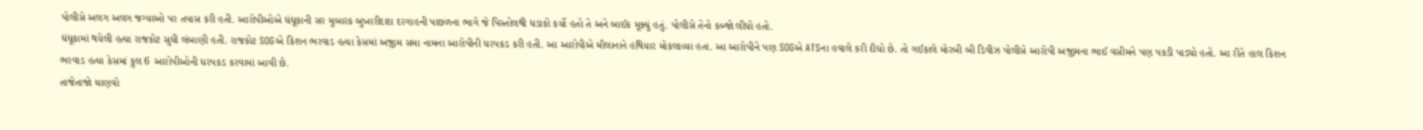પોલીસે અલગ અલગ જગ્યાઓ પર તપાસ કરી હતી. આરોપીઓએ ધંધૂકાની સર મુબારક બુખારીદાદા દરગાહની પાછળના ભાગે જે પિસ્તોલથી ધડાકો કર્યો હતો તે અને બાઈક મૂક્યું હતું. પોલીસે તેનો કબ્જો લીધો હતો.
ધંધૂકામાં થયેલી હત્યા રાજકોટ સુધી લંબાણી હતી. રાજકોટ SOGએ કિશન ભરવાડ હત્યા કેસમાં અજીમ સમા નામના આરોપીની ધરપકડ કરી હતી. આ આરોપીએ મૌલાનાને હથિયાર મોકલાવ્યા હતા. આ આરોપીને પણ SOGએ ATSના હવાલે કરી દીધો છે. તો ગઈકાલે મોરબી બી ડિવીઝ પોલીસે આરોપી અજીમના ભાઈ વસીમને પણ પકડી પાડ્યો હતો. આ રીતે હાલ કિશન ભરવાડ હત્યા કેસમાં કુલ 6 આરોપીઓની ધરપકડ કરવામાં આવી છે.
તાજેતાજો ઘાણવો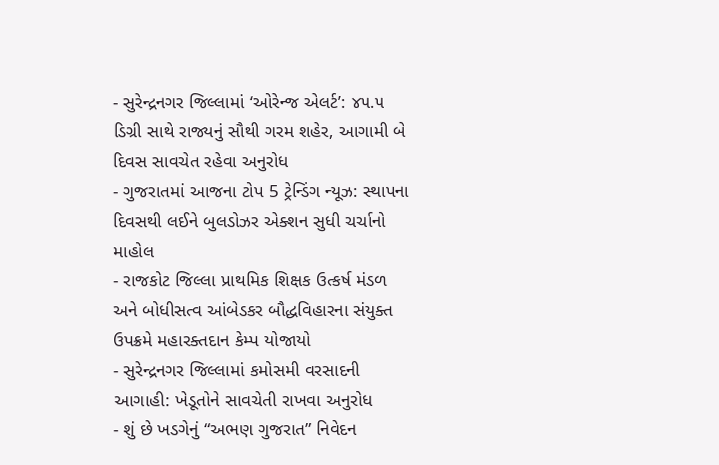- સુરેન્દ્રનગર જિલ્લામાં ‘ઓરેન્જ એલર્ટ’: ૪૫.૫ ડિગ્રી સાથે રાજ્યનું સૌથી ગરમ શહેર, આગામી બે દિવસ સાવચેત રહેવા અનુરોધ
- ગુજરાતમાં આજના ટોપ 5 ટ્રેન્ડિંગ ન્યૂઝ: સ્થાપના દિવસથી લઈને બુલડોઝર એક્શન સુધી ચર્ચાનો માહોલ
- રાજકોટ જિલ્લા પ્રાથમિક શિક્ષક ઉત્કર્ષ મંડળ અને બોધીસત્વ આંબેડકર બૌદ્ધવિહારના સંયુક્ત ઉપક્રમે મહારક્તદાન કેમ્પ યોજાયો
- સુરેન્દ્રનગર જિલ્લામાં કમોસમી વરસાદની આગાહી: ખેડૂતોને સાવચેતી રાખવા અનુરોધ
- શું છે ખડગેનું “અભણ ગુજરાત” નિવેદન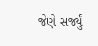જેણે સર્જ્યું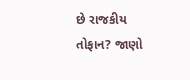છે રાજકીય તોફાન? જાણો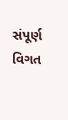સંપૂર્ણ વિગત